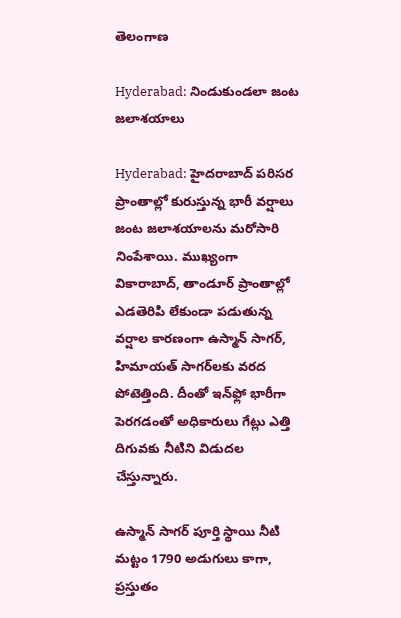తెలంగాణ

Hyderabad: నిండుకుండలా జంట జలాశయాలు

Hyderabad: హైదరాబాద్ పరిసర ప్రాంతాల్లో కురుస్తున్న భారీ వర్షాలు జంట జలాశయాలను మరోసారి నింపేశాయి. ముఖ్యంగా వికారాబాద్, తాండూర్ ప్రాంతాల్లో ఎడతెరిపి లేకుండా పడుతున్న వర్షాల కారణంగా ఉస్మాన్ సాగర్, హిమాయత్ సాగర్‌లకు వరద పోటెత్తింది. దీంతో ఇన్‌ఫ్లో భారీగా పెరగడంతో అధికారులు గేట్లు ఎత్తి దిగువకు నీటిని విడుదల చేస్తున్నారు.

ఉస్మాన్ సాగర్ పూర్తి స్థాయి నీటి మట్టం 1790 అడుగులు కాగా, ప్రస్తుతం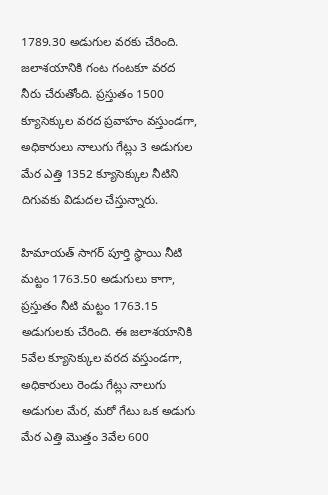1789.30 అడుగుల వరకు చేరింది. జలాశయానికి గంట గంటకూ వరద నీరు చేరుతోంది. ప్రస్తుతం 1500 క్యూసెక్కుల వరద ప్రవాహం వస్తుండగా, అధికారులు నాలుగు గేట్లు 3 అడుగుల మేర ఎత్తి 1352 క్యూసెక్కుల నీటిని దిగువకు విడుదల చేస్తున్నారు.

హిమాయత్ సాగర్ పూర్తి స్థాయి నీటి మట్టం 1763.50 అడుగులు కాగా, ప్రస్తుతం నీటి మట్టం 1763.15 అడుగులకు చేరింది. ఈ జలాశయానికి 5వేల క్యూసెక్కుల వరద వస్తుండగా, అధికారులు రెండు గేట్లు నాలుగు అడుగుల మేర, మరో గేటు ఒక అడుగు మేర ఎత్తి మొత్తం 3వేల 600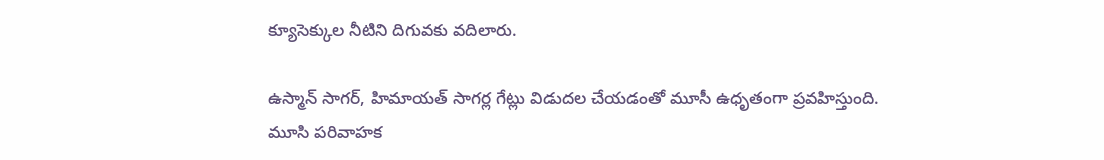క్యూసెక్కుల నీటిని దిగువకు వదిలారు.

ఉస్మాన్ సాగర్, హిమాయత్ సాగర్ల గేట్లు విడుదల చేయడంతో మూసీ ఉధృతంగా ప్రవహిస్తుంది. మూసి పరివాహక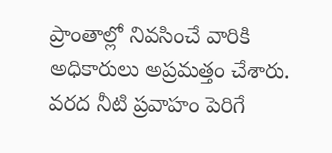ప్రాంతాల్లో నివసించే వారికి అధికారులు అప్రమత్తం చేశారు. వరద నీటి ప్రవాహం పెరిగే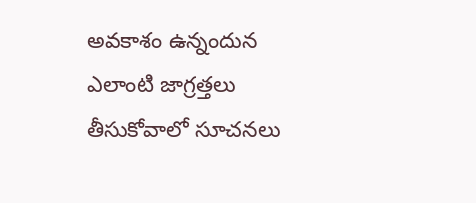అవకాశం ఉన్నందున ఎలాంటి జాగ్రత్తలు తీసుకోవాలో సూచనలు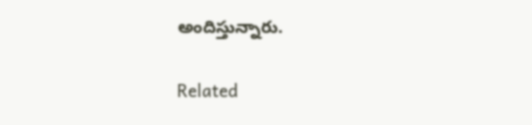అందిస్తున్నారు.

Related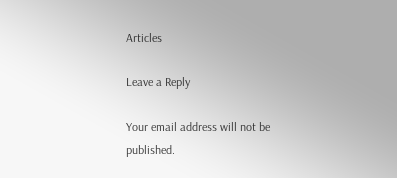Articles

Leave a Reply

Your email address will not be published.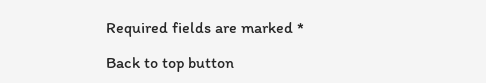Required fields are marked *

Back to top button